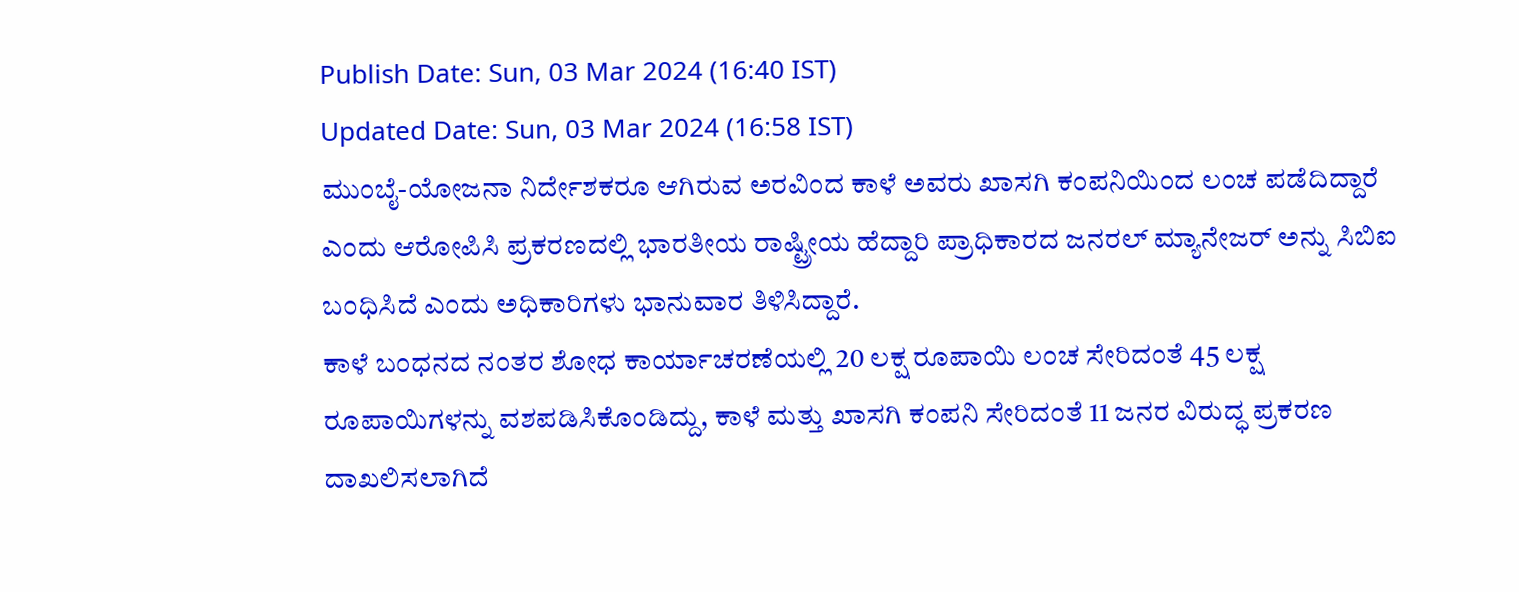Publish Date: Sun, 03 Mar 2024 (16:40 IST)
Updated Date: Sun, 03 Mar 2024 (16:58 IST)
ಮುಂಬೈ-ಯೋಜನಾ ನಿರ್ದೇಶಕರೂ ಆಗಿರುವ ಅರವಿಂದ ಕಾಳೆ ಅವರು ಖಾಸಗಿ ಕಂಪನಿಯಿಂದ ಲಂಚ ಪಡೆದಿದ್ದಾರೆ ಎಂದು ಆರೋಪಿಸಿ ಪ್ರಕರಣದಲ್ಲಿ ಭಾರತೀಯ ರಾಷ್ಟ್ರೀಯ ಹೆದ್ದಾರಿ ಪ್ರಾಧಿಕಾರದ ಜನರಲ್ ಮ್ಯಾನೇಜರ್ ಅನ್ನು ಸಿಬಿಐ ಬಂಧಿಸಿದೆ ಎಂದು ಅಧಿಕಾರಿಗಳು ಭಾನುವಾರ ತಿಳಿಸಿದ್ದಾರೆ.
ಕಾಳೆ ಬಂಧನದ ನಂತರ ಶೋಧ ಕಾರ್ಯಾಚರಣೆಯಲ್ಲಿ 20 ಲಕ್ಷ ರೂಪಾಯಿ ಲಂಚ ಸೇರಿದಂತೆ 45 ಲಕ್ಷ ರೂಪಾಯಿಗಳನ್ನು ವಶಪಡಿಸಿಕೊಂಡಿದ್ದು, ಕಾಳೆ ಮತ್ತು ಖಾಸಗಿ ಕಂಪನಿ ಸೇರಿದಂತೆ 11 ಜನರ ವಿರುದ್ಧ ಪ್ರಕರಣ ದಾಖಲಿಸಲಾಗಿದೆ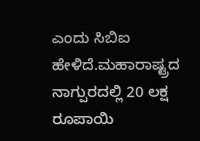ಎಂದು ಸಿಬಿಐ ಹೇಳಿದೆ.ಮಹಾರಾಷ್ಟ್ರದ ನಾಗ್ಪುರದಲ್ಲಿ 20 ಲಕ್ಷ ರೂಪಾಯಿ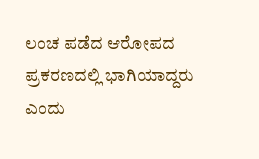ಲಂಚ ಪಡೆದ ಆರೋಪದ ಪ್ರಕರಣದಲ್ಲಿ ಭಾಗಿಯಾದ್ದರು ಎಂದು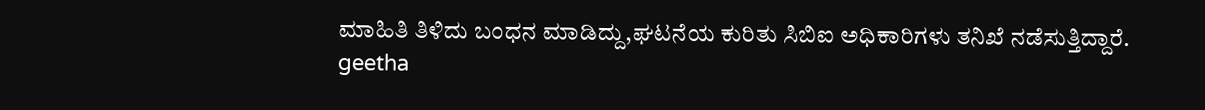ಮಾಹಿತಿ ತಿಳಿದು ಬಂಧನ ಮಾಡಿದ್ದು,ಘಟನೆಯ ಕುರಿತು ಸಿಬಿಐ ಅಧಿಕಾರಿಗಳು ತನಿಖೆ ನಡೆಸುತ್ತಿದ್ದಾರೆ.
geetha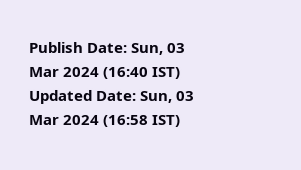Publish Date: Sun, 03 Mar 2024 (16:40 IST)
Updated Date: Sun, 03 Mar 2024 (16:58 IST)